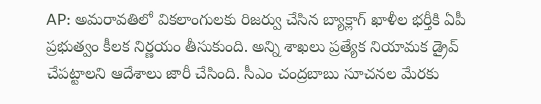AP: అమరావతిలో వికలాంగులకు రిజర్వు చేసిన బ్యాక్లాగ్ ఖాళీల భర్తీకి ఏపీ ప్రభుత్వం కీలక నిర్ణయం తీసుకుంది. అన్ని శాఖలు ప్రత్యేక నియామక డ్రైవ్ చేపట్టాలని ఆదేశాలు జారీ చేసింది. సీఎం చంద్రబాబు సూచనల మేరకు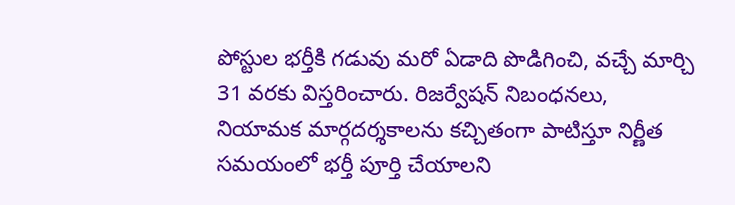పోస్టుల భర్తీకి గడువు మరో ఏడాది పొడిగించి, వచ్చే మార్చి 31 వరకు విస్తరించారు. రిజర్వేషన్ నిబంధనలు, నియామక మార్గదర్శకాలను కచ్చితంగా పాటిస్తూ నిర్ణీత సమయంలో భర్తీ పూర్తి చేయాలని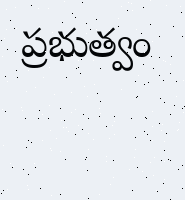ప్రభుత్వం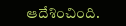ఆదేశించింది.